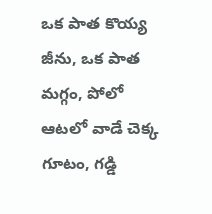ఒక పాత కొయ్య జీను, ఒక పాత మగ్గం, పోలో ఆటలో వాడే చెక్క గూటం, గడ్డి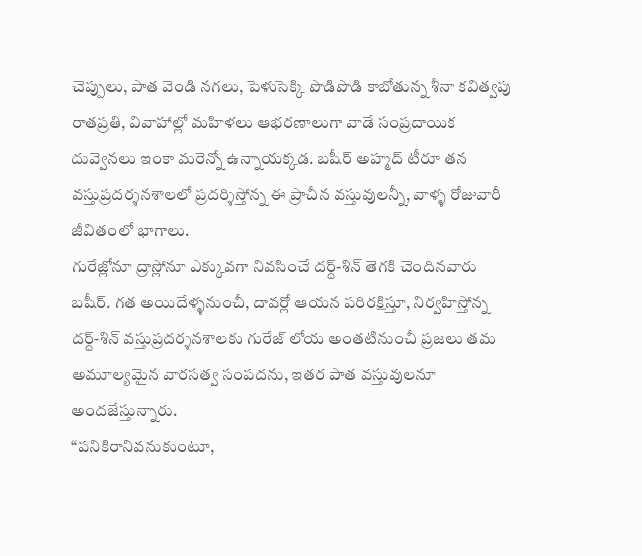చెప్పులు, పాత వెండి నగలు, పెళుసెక్కి పొడిపొడి కాబోతున్న శీనా కవిత్వపు రాతప్రతి, వివాహాల్లో మహిళలు ఆభరణాలుగా వాడే సంప్రదాయిక దువ్వెనలు ఇంకా మరెన్నో ఉన్నాయక్కడ. బషీర్ అహ్మద్ టీరూ తన వస్తుప్రదర్శనశాలలో ప్రదర్శిస్తోన్న ఈ ప్రాచీన వస్తువులన్నీ, వాళ్ళ రోజువారీ జీవితంలో భాగాలు.
గురేజ్లోనూ ద్రాస్లోనూ ఎక్కువగా నివసించే దర్ద్-శిన్ తెగకి చెందినవారు బషీర్. గత అయిదేళ్ళనుంచీ, దావర్లో ఆయన పరిరక్షిస్తూ, నిర్వహిస్తోన్న దర్ద్-శిన్ వస్తుప్రదర్శనశాలకు గురేజ్ లోయ అంతటినుంచీ ప్రజలు తమ అమూల్యమైన వారసత్వ సంపదను, ఇతర పాత వస్తువులనూ అందజేస్తున్నారు.
“పనికిరానివనుకుంటూ,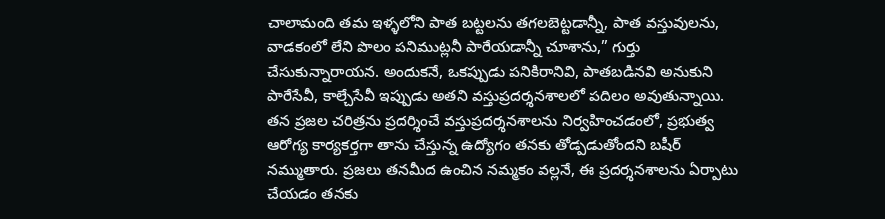చాలామంది తమ ఇళ్ళలోని పాత బట్టలను తగలబెట్టడాన్నీ, పాత వస్తువులను, వాడకంలో లేని పొలం పనిముట్లనీ పారేయడాన్నీ చూశాను,” గుర్తు చేసుకున్నారాయన. అందుకనే, ఒకప్పుడు పనికిరానివి, పాతబడినవి అనుకుని పారేసేవీ, కాల్చేసేవీ ఇప్పుడు అతని వస్తుప్రదర్శనశాలలో పదిలం అవుతున్నాయి.
తన ప్రజల చరిత్రను ప్రదర్శించే వస్తుప్రదర్శనశాలను నిర్వహించడంలో, ప్రభుత్వ ఆరోగ్య కార్యకర్తగా తాను చేస్తున్న ఉద్యోగం తనకు తోడ్పడుతోందని బషీర్ నమ్ముతారు. ప్రజలు తనమీద ఉంచిన నమ్మకం వల్లనే, ఈ ప్రదర్శనశాలను ఏర్పాటు చేయడం తనకు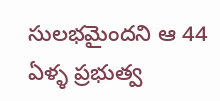సులభమైందని ఆ 44 ఏళ్ళ ప్రభుత్వ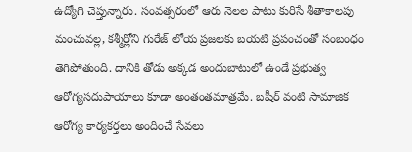ఉద్యోగి చెప్తున్నారు. సంవత్సరంలో ఆరు నెలల పాటు కురిసే శీతాకాలపు మంచువల్ల, కశ్మీర్లోని గురేజ్ లోయ ప్రజలకు బయటి ప్రపంచంతో సంబంధం తెగిపోతుంది. దానికి తోడు అక్కడ అందుబాటులో ఉండే ప్రభుత్వ ఆరోగ్యసదుపాయాలు కూడా అంతంతమాత్రమే. బషీర్ వంటి సామాజిక ఆరోగ్య కార్యకర్తలు అందించే సేవలు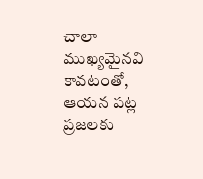చాలా ముఖ్యమైనవి కావటంతో, ఆయన పట్ల ప్రజలకు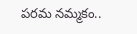పరమ నమ్మకం..